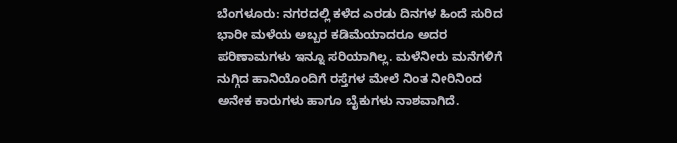ಬೆಂಗಳೂರು: ನಗರದಲ್ಲಿ ಕಳೆದ ಎರಡು ದಿನಗಳ ಹಿಂದೆ ಸುರಿದ ಭಾರೀ ಮಳೆಯ ಅಬ್ಬರ ಕಡಿಮೆಯಾದರೂ ಅದರ ಪರಿಣಾಮಗಳು ಇನ್ನೂ ಸರಿಯಾಗಿಲ್ಲ. ಮಳೆನೀರು ಮನೆಗಳಿಗೆ ನುಗ್ಗಿದ ಹಾನಿಯೊಂದಿಗೆ ರಸ್ತೆಗಳ ಮೇಲೆ ನಿಂತ ನೀರಿನಿಂದ ಅನೇಕ ಕಾರುಗಳು ಹಾಗೂ ಬೈಕುಗಳು ನಾಶವಾಗಿದೆ.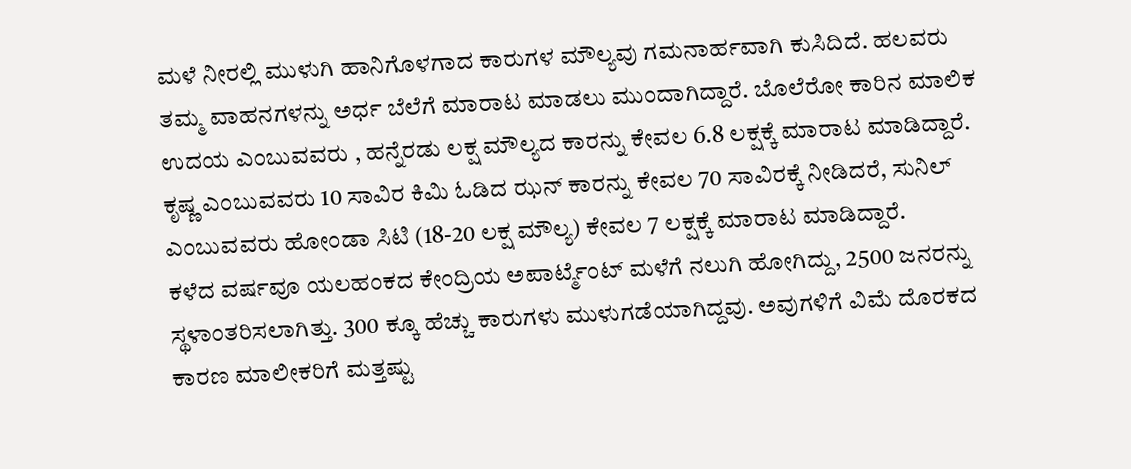ಮಳೆ ನೀರಲ್ಲಿ ಮುಳುಗಿ ಹಾನಿಗೊಳಗಾದ ಕಾರುಗಳ ಮೌಲ್ಯವು ಗಮನಾರ್ಹವಾಗಿ ಕುಸಿದಿದೆ. ಹಲವರು ತಮ್ಮ ವಾಹನಗಳನ್ನು ಅರ್ಧ ಬೆಲೆಗೆ ಮಾರಾಟ ಮಾಡಲು ಮುಂದಾಗಿದ್ದಾರೆ. ಬೊಲೆರೋ ಕಾರಿನ ಮಾಲಿಕ ಉದಯ ಎಂಬುವವರು , ಹನ್ನೆರಡು ಲಕ್ಷ ಮೌಲ್ಯದ ಕಾರನ್ನು ಕೇವಲ 6.8 ಲಕ್ಷಕ್ಕೆ ಮಾರಾಟ ಮಾಡಿದ್ದಾರೆ. ಕೃಷ್ಣ ಎಂಬುವವರು 10 ಸಾವಿರ ಕಿಮಿ ಓಡಿದ ಝನ್ ಕಾರನ್ನು ಕೇವಲ 70 ಸಾವಿರಕ್ಕೆ ನೀಡಿದರೆ, ಸುನಿಲ್ ಎಂಬುವವರು ಹೋಂಡಾ ಸಿಟಿ (18-20 ಲಕ್ಷ ಮೌಲ್ಯ) ಕೇವಲ 7 ಲಕ್ಷಕ್ಕೆ ಮಾರಾಟ ಮಾಡಿದ್ದಾರೆ.
ಕಳೆದ ವರ್ಷವೂ ಯಲಹಂಕದ ಕೇಂದ್ರಿಯ ಅಪಾರ್ಟ್ಮೆಂಟ್ ಮಳೆಗೆ ನಲುಗಿ ಹೋಗಿದ್ದು, 2500 ಜನರನ್ನು ಸ್ಥಳಾಂತರಿಸಲಾಗಿತ್ತು. 300 ಕ್ಕೂ ಹೆಚ್ಚು ಕಾರುಗಳು ಮುಳುಗಡೆಯಾಗಿದ್ದವು. ಅವುಗಳಿಗೆ ವಿಮೆ ದೊರಕದ ಕಾರಣ ಮಾಲೀಕರಿಗೆ ಮತ್ತಷ್ಟು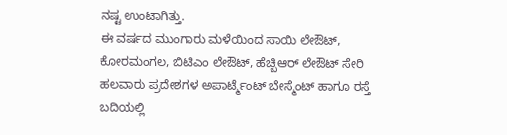ನಷ್ಟ ಉಂಟಾಗಿತ್ತು.
ಈ ವರ್ಷದ ಮುಂಗಾರು ಮಳೆಯಿಂದ ಸಾಯಿ ಲೇಔಟ್, ಕೋರಮಂಗಲ, ಬಿಟಿಎಂ ಲೇಔಟ್, ಹೆಚ್ಬಿಆರ್ ಲೇಔಟ್ ಸೇರಿ ಹಲವಾರು ಪ್ರದೇಶಗಳ ಅಪಾರ್ಟ್ಮೆಂಟ್ ಬೇಸ್ಮೆಂಟ್ ಹಾಗೂ ರಸ್ತೆ ಬದಿಯಲ್ಲಿ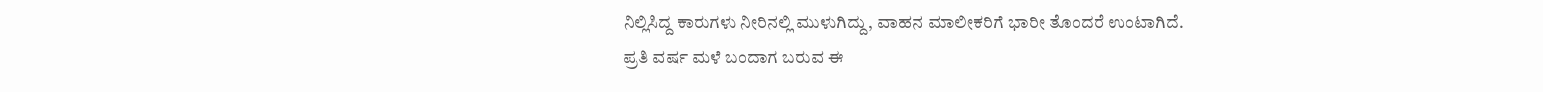ನಿಲ್ಲಿಸಿದ್ದ ಕಾರುಗಳು ನೀರಿನಲ್ಲಿ ಮುಳುಗಿದ್ದು, ವಾಹನ ಮಾಲೀಕರಿಗೆ ಭಾರೀ ತೊಂದರೆ ಉಂಟಾಗಿದೆ.
ಪ್ರತಿ ವರ್ಷ ಮಳೆ ಬಂದಾಗ ಬರುವ ಈ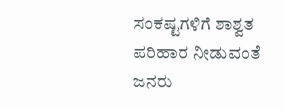ಸಂಕಷ್ಟಗಳಿಗೆ ಶಾಶ್ವತ ಪರಿಹಾರ ನೀಡುವಂತೆ ಜನರು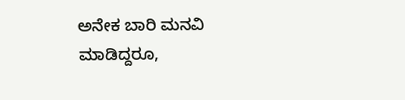ಅನೇಕ ಬಾರಿ ಮನವಿ ಮಾಡಿದ್ದರೂ,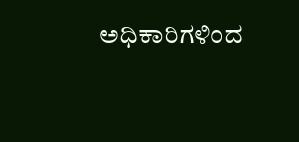ಅಧಿಕಾರಿಗಳಿಂದ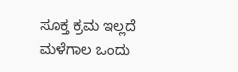ಸೂಕ್ತ ಕ್ರಮ ಇಲ್ಲದೆ ಮಳೆಗಾಲ ಒಂದು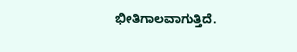ಭೀತಿಗಾಲವಾಗುತ್ತಿದೆ.